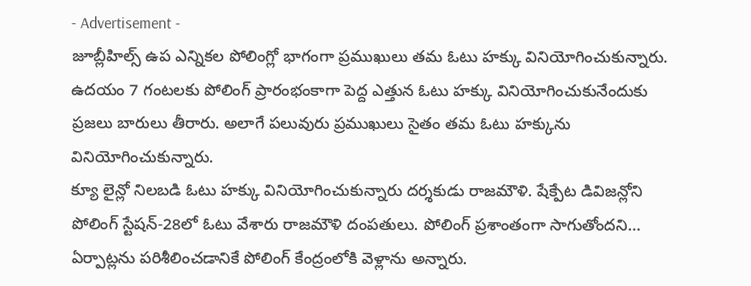- Advertisement -
జూబ్లీహిల్స్ ఉప ఎన్నికల పోలింగ్లో భాగంగా ప్రముఖులు తమ ఓటు హక్కు వినియోగించుకున్నారు. ఉదయం 7 గంటలకు పోలింగ్ ప్రారంభంకాగా పెద్ద ఎత్తున ఓటు హక్కు వినియోగించుకునేందుకు ప్రజలు బారులు తీరారు. అలాగే పలువురు ప్రముఖులు సైతం తమ ఓటు హక్కును వినియోగించుకున్నారు.
క్యూ లైన్లో నిలబడి ఓటు హక్కు వినియోగించుకున్నారు దర్శకుడు రాజమౌళి. షేక్పేట డివిజన్లోని పోలింగ్ స్టేషన్-28లో ఓటు వేశారు రాజమౌళి దంపతులు. పోలింగ్ ప్రశాంతంగా సాగుతోందని… ఏర్పాట్లను పరిశీలించడానికే పోలింగ్ కేంద్రంలోకి వెళ్లాను అన్నారు.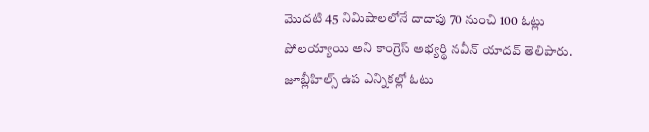మొదటి 45 నిమిషాలలోనే దాదాపు 70 నుంచి 100 ఓట్లు పోలయ్యాయి అని కాంగ్రెస్ అభ్యర్థి నవీన్ యాదవ్ తెలిపారు.
జూబ్లీహిల్స్ ఉప ఎన్నికల్లో ఓటు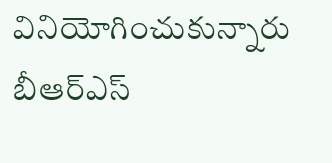వినియోగించుకున్నారు బీఆర్ఎస్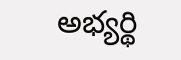అభ్యర్థి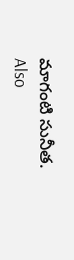మాగంటి సునీత.
Also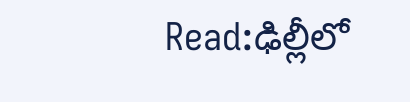Read:ఢిల్లీలో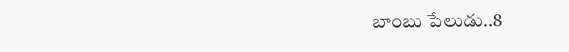బాంబు పేలుడు..8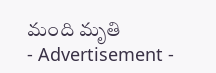మంది మృతి
- Advertisement -